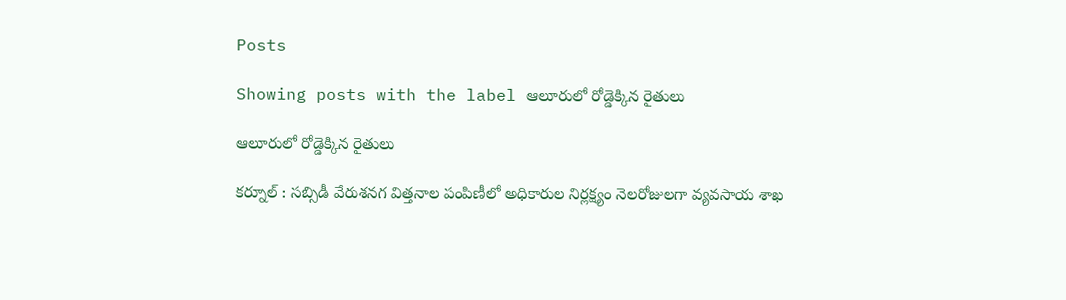Posts

Showing posts with the label ఆలూరులో రోడ్డెక్కిన రైతులు

ఆలూరులో రోడ్డెక్కిన రైతులు

కర్నూల్ : సబ్సిడీ వేరుశనగ విత్తనాల పంపిణీలో అధికారుల నిర్లక్ష్యం నెలరోజులగా వ్యవసాయ శాఖ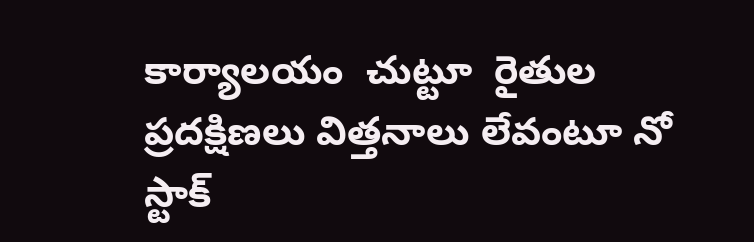కార్యాలయం  చుట్టూ  రైతుల ప్రదక్షిణలు విత్తనాలు లేవంటూ నో స్టాక్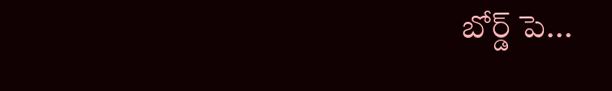బోర్డ్ పె...